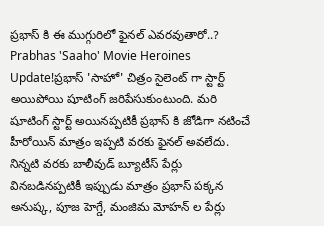ప్రభాస్ కి ఈ ముగ్గురిలో ఫైనల్ ఎవరవుతారో..?
Prabhas 'Saaho' Movie Heroines Update!ప్రభాస్ 'సాహో' చిత్రం సైలెంట్ గా స్టార్ట్ అయిపోయి షూటింగ్ జరిపేసుకుంటుంది. మరి షూటింగ్ స్టార్ట్ అయినప్పటికీ ప్రభాస్ కి జోడిగా నటించే హీరోయిన్ మాత్రం ఇప్పటి వరకు ఫైనల్ అవలేదు. నిన్నటి వరకు బాలీవుడ్ బ్యూటీస్ పేర్లు వినబడినప్పటికీ ఇప్పుడు మాత్రం ప్రభాస్ పక్కన అనుష్క, పూజ హెగ్డే, మంజిమ మోహన్ ల పేర్లు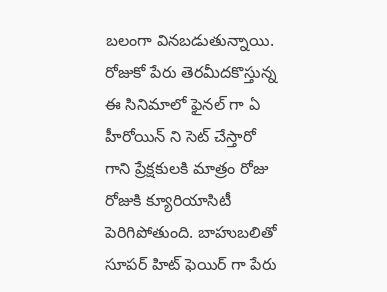బలంగా వినబడుతున్నాయి. రోజుకో పేరు తెరమీదకొస్తున్న ఈ సినిమాలో ఫైనల్ గా ఏ హీరోయిన్ ని సెట్ చేస్తారో గాని ప్రేక్షకులకి మాత్రం రోజు రోజుకి క్యూరియాసిటీ పెరిగిపోతుంది. బాహుబలితో సూపర్ హిట్ ఫెయిర్ గా పేరు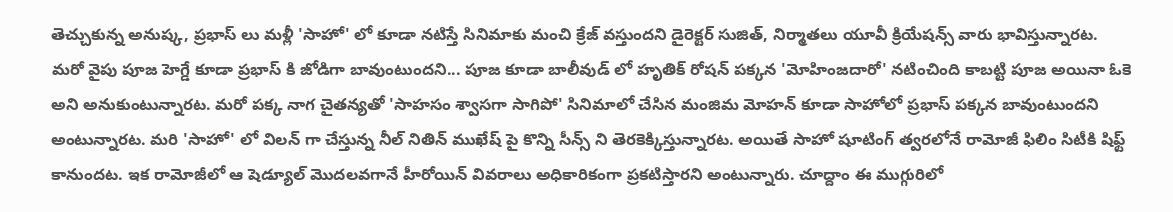తెచ్చుకున్న అనుష్క, ప్రభాస్ లు మళ్లీ 'సాహో' లో కూడా నటిస్తే సినిమాకు మంచి క్రేజ్ వస్తుందని డైరెక్టర్ సుజిత్, నిర్మాతలు యూవీ క్రియేషన్స్ వారు భావిస్తున్నారట.
మరో వైపు పూజ హెగ్డే కూడా ప్రభాస్ కి జోడిగా బావుంటుందని... పూజ కూడా బాలీవుడ్ లో హృతిక్ రోషన్ పక్కన 'మోహింజదారో' నటించింది కాబట్టి పూజ అయినా ఓకె అని అనుకుంటున్నారట. మరో పక్క నాగ చైతన్యతో 'సాహసం శ్వాసగా సాగిపో' సినిమాలో చేసిన మంజిమ మోహన్ కూడా సాహోలో ప్రభాస్ పక్కన బావుంటుందని అంటున్నారట. మరి 'సాహో' లో విలన్ గా చేస్తున్న నీల్ నితిన్ ముఖేష్ పై కొన్ని సీన్స్ ని తెరకెక్కిస్తున్నారట. అయితే సాహో షూటింగ్ త్వరలోనే రామోజీ ఫిలిం సిటీకి షిఫ్ట్ కానుందట. ఇక రామోజీలో ఆ షెడ్యూల్ మొదలవగానే హీరోయిన్ వివరాలు అధికారికంగా ప్రకటిస్తారని అంటున్నారు. చూద్దాం ఈ ముగ్గురిలో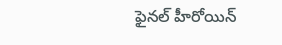ఫైనల్ హీరోయిన్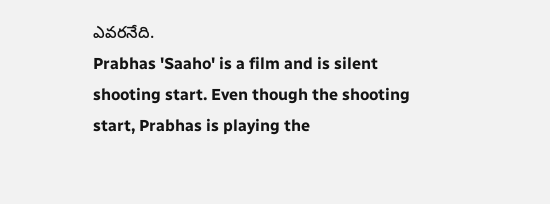ఎవరనేది.
Prabhas 'Saaho' is a film and is silent shooting start. Even though the shooting start, Prabhas is playing the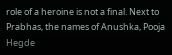role of a heroine is not a final. Next to Prabhas, the names of Anushka, Pooja Hegde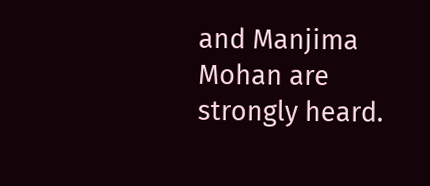and Manjima Mohan are strongly heard.